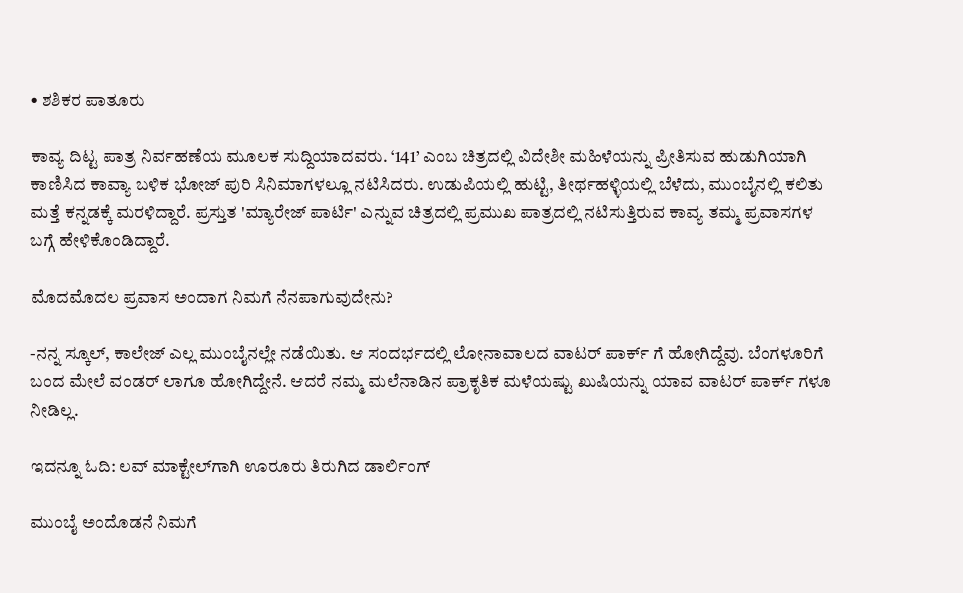• ಶಶಿಕರ ಪಾತೂರು

ಕಾವ್ಯ ದಿಟ್ಟ ಪಾತ್ರ ನಿರ್ವಹಣೆಯ ಮೂಲಕ ಸುದ್ದಿಯಾದವರು. ‘141’ ಎಂಬ ಚಿತ್ರದಲ್ಲಿ ವಿದೇಶೀ ಮಹಿಳೆಯನ್ನು ಪ್ರೀತಿಸುವ ಹುಡುಗಿಯಾಗಿ ಕಾಣಿಸಿದ ಕಾವ್ಯಾ ಬಳಿಕ ಭೋಜ್ ಪುರಿ ಸಿನಿಮಾಗಳಲ್ಲೂ ನಟಿಸಿದರು. ಉಡುಪಿಯಲ್ಲಿ ಹುಟ್ಟಿ, ತೀರ್ಥಹಳ್ಳಿಯಲ್ಲಿ ಬೆಳೆದು, ಮುಂಬೈನಲ್ಲಿ ಕಲಿತು ಮತ್ತೆ ಕನ್ನಡಕ್ಕೆ ಮರಳಿದ್ದಾರೆ. ಪ್ರಸ್ತುತ 'ಮ್ಯಾರೇಜ್ ಪಾರ್ಟಿ' ಎನ್ನುವ ಚಿತ್ರದಲ್ಲಿ ಪ್ರಮುಖ ಪಾತ್ರದಲ್ಲಿ ನಟಿಸುತ್ತಿರುವ ಕಾವ್ಯ ತಮ್ಮ ಪ್ರವಾಸಗಳ ಬಗ್ಗೆ ಹೇಳಿಕೊಂಡಿದ್ದಾರೆ.

ಮೊದ‌ಮೊದಲ ಪ್ರವಾಸ ಅಂದಾಗ ನಿಮಗೆ ನೆನಪಾಗುವುದೇನು?

-ನನ್ನ ಸ್ಕೂಲ್, ಕಾಲೇಜ್ ಎಲ್ಲ ಮುಂಬೈನಲ್ಲೇ ನಡೆಯಿತು. ಆ‌ ಸಂದರ್ಭದಲ್ಲಿ ಲೋನಾವಾಲದ ವಾಟರ್ ಪಾರ್ಕ್ ಗೆ ಹೋಗಿದ್ದೆವು. ಬೆಂಗಳೂರಿಗೆ ಬಂದ ಮೇಲೆ ವಂಡರ್ ಲಾಗೂ ಹೋಗಿದ್ದೇನೆ. ಆದರೆ ನಮ್ಮ ಮಲೆನಾಡಿನ ಪ್ರಾಕೃತಿಕ ಮಳೆಯಷ್ಟು ಖುಷಿಯನ್ನು ಯಾವ ವಾಟರ್ ಪಾರ್ಕ್ ಗಳೂ ನೀಡಿಲ್ಲ.

ಇದನ್ನೂ ಓದಿ: ಲವ್‌ ಮಾಕ್ಟೇಲ್‌ಗಾಗಿ ಊರೂರು ತಿರುಗಿದ ಡಾರ್ಲಿಂಗ್‌

ಮುಂಬೈ ಅಂದೊಡನೆ ನಿಮಗೆ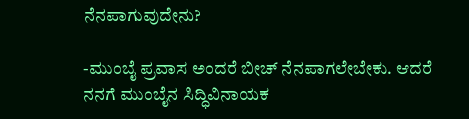ನೆನಪಾಗುವುದೇನು?

-ಮುಂಬೈ ಪ್ರವಾಸ ಅಂದರೆ ಬೀಚ್ ನೆನಪಾಗಲೇಬೇಕು. ಆದರೆ ನನಗೆ ಮುಂಬೈನ ಸಿದ್ಧಿವಿನಾಯಕ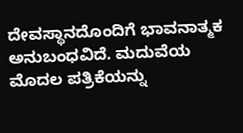ದೇವಸ್ಥಾನದೊಂದಿಗೆ ಭಾವನಾತ್ಮಕ ಅನುಬಂಧವಿದೆ‌. ಮದುವೆಯ ಮೊದಲ ಪತ್ರಿಕೆಯನ್ನು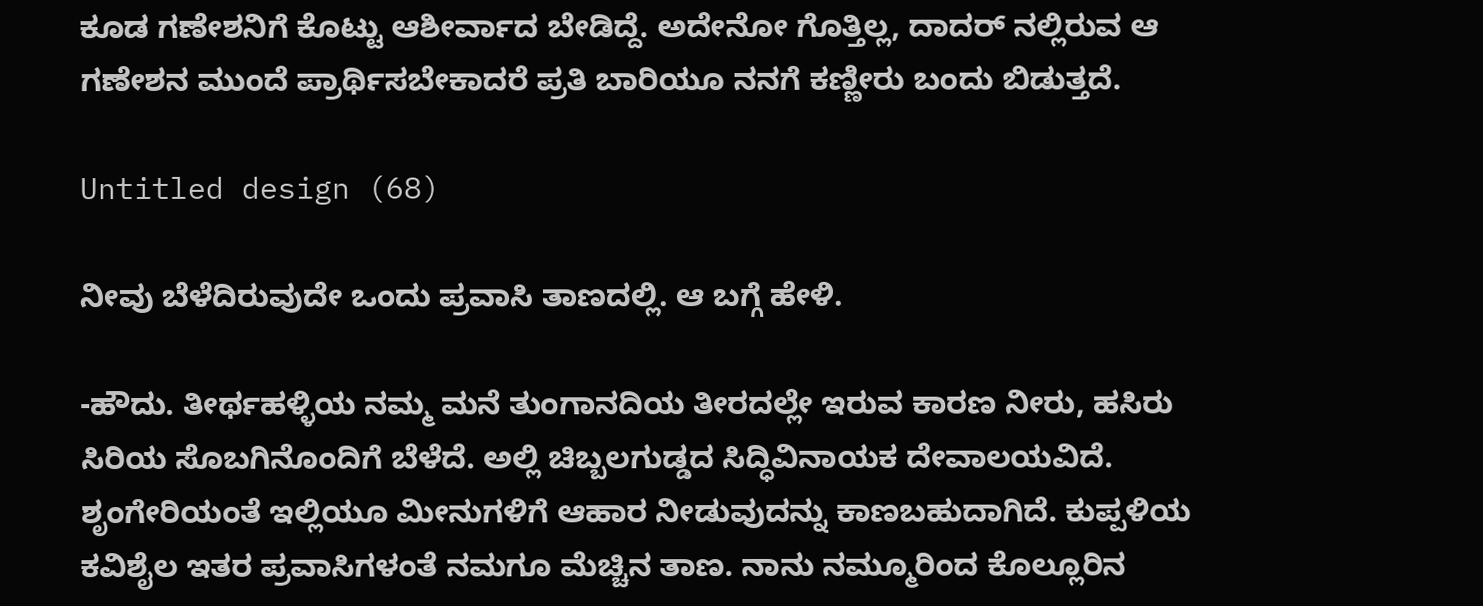ಕೂಡ ಗಣೇಶನಿಗೆ ಕೊಟ್ಟು ಆಶೀರ್ವಾದ ಬೇಡಿದ್ದೆ. ಅದೇನೋ ಗೊತ್ತಿಲ್ಲ‌, ದಾದರ್ ನಲ್ಲಿರುವ ಆ ಗಣೇಶನ ಮುಂದೆ ಪ್ರಾರ್ಥಿಸಬೇಕಾದರೆ ಪ್ರತಿ ಬಾರಿಯೂ ನನಗೆ ಕಣ್ಣೀರು ಬಂದು ಬಿಡುತ್ತದೆ.

Untitled design (68)

ನೀವು ಬೆಳೆದಿರುವುದೇ ಒಂದು ಪ್ರವಾಸಿ ತಾಣದಲ್ಲಿ. ಆ ಬಗ್ಗೆ ಹೇಳಿ.

-ಹೌದು. ತೀರ್ಥಹಳ್ಳಿಯ ನಮ್ಮ ಮನೆ ತುಂಗಾ‌ನದಿಯ ತೀರದಲ್ಲೇ ಇರುವ ಕಾರಣ ನೀರು, ಹಸಿರು ಸಿರಿಯ ಸೊಬಗಿನೊಂದಿಗೆ ಬೆಳೆದೆ. ಅಲ್ಲಿ ಚಿಬ್ಬಲಗುಡ್ಡದ ಸಿದ್ಧಿವಿನಾಯಕ ದೇವಾಲಯವಿದೆ. ಶೃಂಗೇರಿಯಂತೆ ಇಲ್ಲಿಯೂ ಮೀನುಗಳಿಗೆ ಆಹಾರ ನೀಡುವುದನ್ನು ಕಾಣಬಹುದಾಗಿದೆ. ಕುಪ್ಪಳಿಯ ಕವಿಶೈಲ ಇತರ ಪ್ರವಾಸಿಗಳಂತೆ ನಮಗೂ ಮೆಚ್ಚಿನ ತಾಣ. ನಾನು ನಮ್ಮೂರಿಂದ ಕೊಲ್ಲೂರಿನ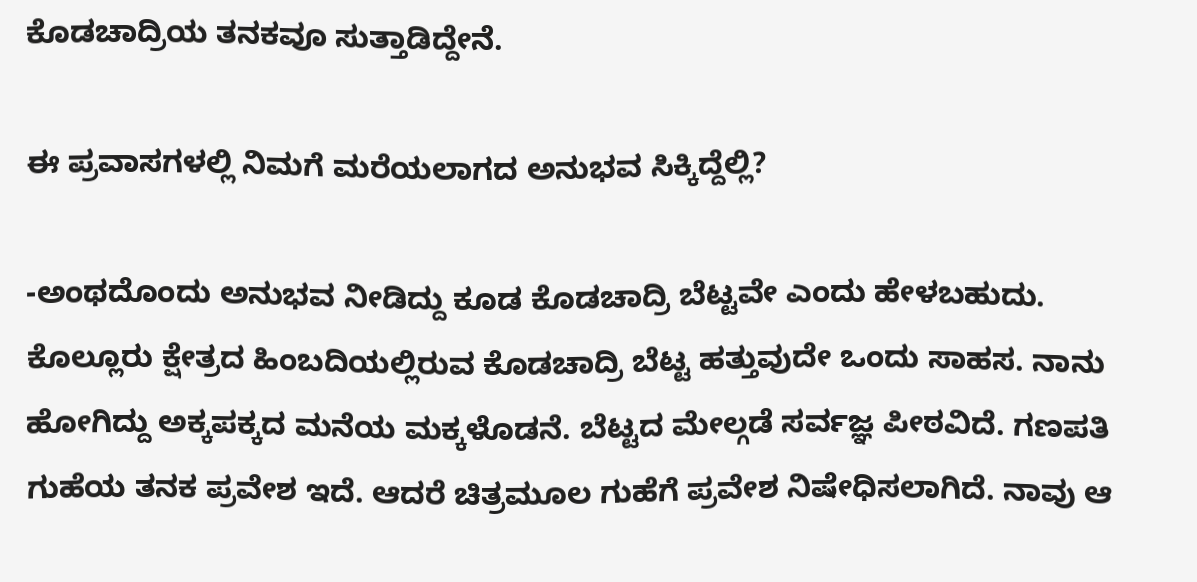ಕೊಡಚಾದ್ರಿಯ ತನಕವೂ ಸುತ್ತಾಡಿದ್ದೇನೆ.

ಈ ಪ್ರವಾಸಗಳಲ್ಲಿ ನಿಮಗೆ ಮರೆಯಲಾಗದ ಅನುಭವ ಸಿಕ್ಕಿದ್ದೆಲ್ಲಿ?

-ಅಂಥದೊಂದು ಅನುಭವ ನೀಡಿದ್ದು ಕೂಡ ಕೊಡಚಾದ್ರಿ ಬೆಟ್ಟವೇ ಎಂದು ಹೇಳಬಹುದು. ಕೊಲ್ಲೂರು ಕ್ಷೇತ್ರದ ಹಿಂಬದಿಯಲ್ಲಿರುವ ಕೊಡಚಾದ್ರಿ ಬೆಟ್ಟ ಹತ್ತುವುದೇ ಒಂದು ಸಾಹಸ. ನಾನು ಹೋಗಿದ್ದು ಅಕ್ಕಪಕ್ಕದ ಮನೆಯ ಮಕ್ಕಳೊಡನೆ. ಬೆಟ್ಟದ ಮೇಲ್ಗಡೆ ಸರ್ವಜ್ಞ ಪೀಠವಿದೆ. ಗಣಪತಿ ಗುಹೆಯ ತನಕ ಪ್ರವೇಶ ಇದೆ. ಆದರೆ ಚಿತ್ರಮೂಲ ಗುಹೆಗೆ ಪ್ರವೇಶ ನಿಷೇಧಿಸಲಾಗಿದೆ. ನಾವು ಆ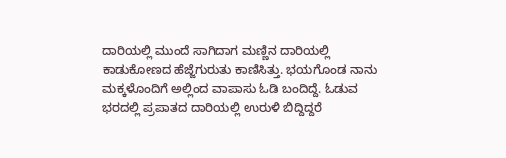ದಾರಿಯಲ್ಲಿ ಮುಂದೆ ಸಾಗಿದಾಗ ಮಣ್ಣಿನ ದಾರಿಯಲ್ಲಿ ಕಾಡುಕೋಣದ ಹೆಜ್ಜೆ‌ಗುರುತು ಕಾಣಿಸಿತ್ತು. ಭಯಗೊಂಡ ನಾನು ಮಕ್ಕಳೊಂದಿಗೆ ಅಲ್ಲಿಂದ ವಾಪಾಸು ಓಡಿ ಬಂದಿದ್ದೆ. ಓಡುವ ಭರದಲ್ಲಿ ಪ್ರಪಾತದ ದಾರಿಯಲ್ಲಿ ಉರುಳಿ ಬಿದ್ದಿದ್ದರೆ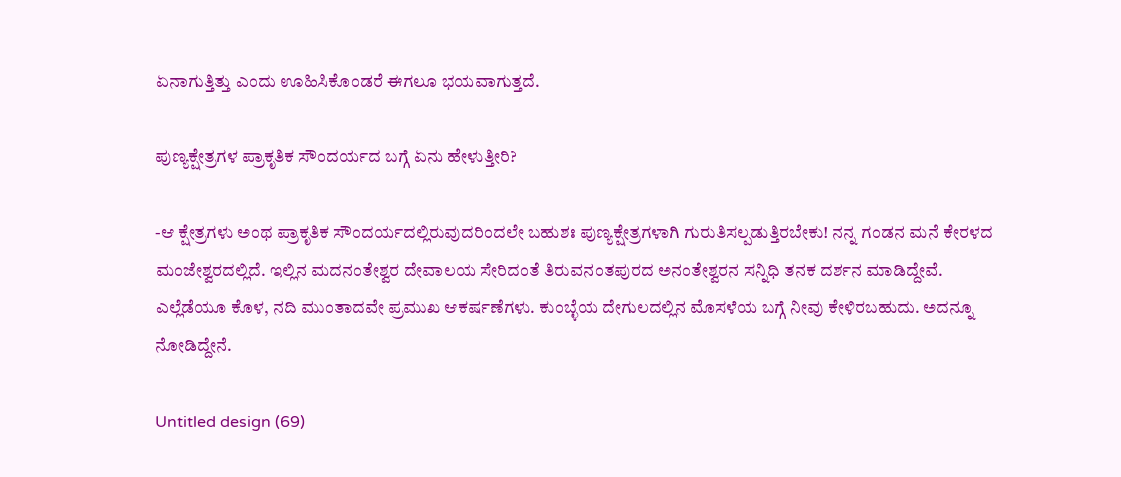ಏನಾಗುತ್ತಿತ್ತು ಎಂದು‌ ಊಹಿಸಿಕೊಂಡರೆ ಈಗಲೂ ಭಯವಾಗುತ್ತದೆ.

ಪುಣ್ಯಕ್ಷೇತ್ರಗಳ ಪ್ರಾಕೃತಿಕ ಸೌಂದರ್ಯದ ಬಗ್ಗೆ ಏನು ಹೇಳುತ್ತೀರಿ?

-ಆ ಕ್ಷೇತ್ರಗಳು ಅಂಥ ಪ್ರಾಕೃತಿಕ ಸೌಂದರ್ಯದಲ್ಲಿರುವುದರಿಂದಲೇ ಬಹುಶಃ ಪುಣ್ಯಕ್ಷೇತ್ರಗಳಾಗಿ ಗುರುತಿಸಲ್ಪಡುತ್ತಿರಬೇಕು! ನನ್ನ ಗಂಡನ ಮನೆ ಕೇರಳದ ಮಂಜೇಶ್ವರದಲ್ಲಿದೆ. ಇಲ್ಲಿನ ಮದನಂತೇಶ್ವರ ದೇವಾಲಯ ಸೇರಿದಂತೆ ತಿರುವನಂತಪುರದ ಅನಂತೇಶ್ವರನ ಸನ್ನಿಧಿ ತನಕ ದರ್ಶನ ಮಾಡಿದ್ದೇವೆ. ಎಲ್ಲೆಡೆಯೂ ಕೊಳ, ನದಿ ಮುಂತಾದವೇ ಪ್ರಮುಖ‌ ಆಕರ್ಷಣೆಗಳು. ಕುಂಬ್ಳೆಯ ದೇಗುಲದಲ್ಲಿನ ಮೊಸಳೆಯ ಬಗ್ಗೆ ನೀವು ಕೇಳಿರಬಹುದು. ಅದನ್ನೂ ನೋಡಿದ್ದೇನೆ.

Untitled design (69)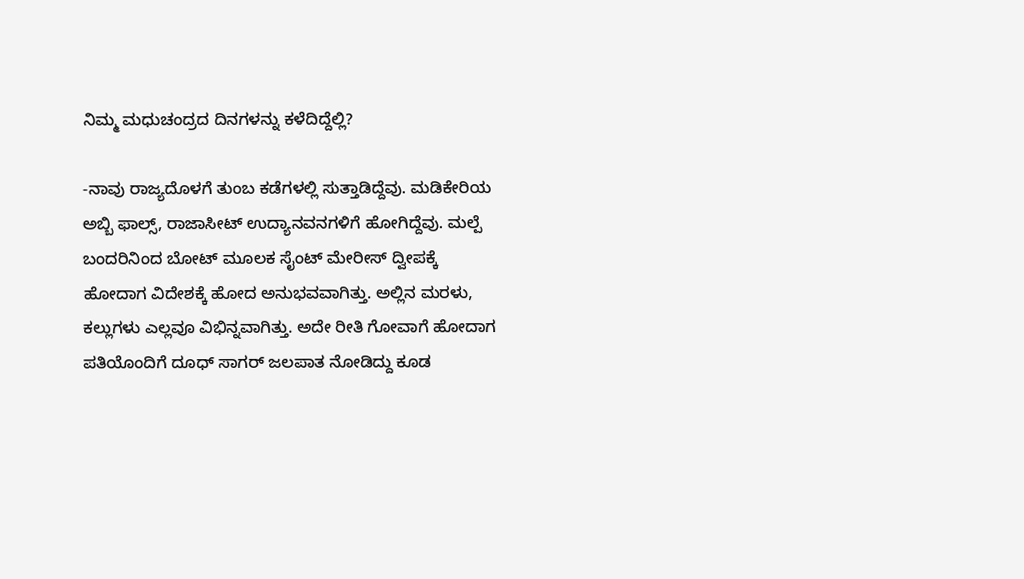ನಿಮ್ಮ ಮಧುಚಂದ್ರದ ದಿನಗಳನ್ನು ಕಳೆದಿದ್ದೆಲ್ಲಿ?

-ನಾವು ರಾಜ್ಯದೊಳಗೆ ತುಂಬ ಕಡೆಗಳಲ್ಲಿ ಸುತ್ತಾಡಿದ್ದೆವು. ಮಡಿಕೇರಿಯ ಅಬ್ಬಿ ಫಾಲ್ಸ್, ರಾಜಾಸೀಟ್ ಉದ್ಯಾನವನಗಳಿಗೆ ಹೋಗಿದ್ದೆವು. ಮಲ್ಪೆ ಬಂದರಿನಿಂದ ಬೋಟ್ ಮೂಲಕ ಸೈಂಟ್ ಮೇರೀಸ್ ದ್ವೀಪಕ್ಕೆ‌ ಹೋದಾಗ ವಿದೇಶಕ್ಕೆ ಹೋದ ಅನುಭವವಾಗಿತ್ತು. ಅಲ್ಲಿನ ಮರಳು, ಕಲ್ಲುಗಳು ಎಲ್ಲವೂ ವಿಭಿನ್ನವಾಗಿತ್ತು. ಅದೇ ರೀತಿ ಗೋವಾ‌ಗೆ ಹೋದಾಗ ಪತಿಯೊಂದಿಗೆ ದೂಧ್ ಸಾಗರ್ ಜಲಪಾತ ನೋಡಿದ್ದು ಕೂಡ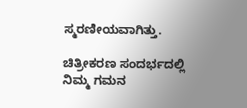ಸ್ಮರಣೀಯವಾಗಿತ್ತು.

ಚಿತ್ರೀಕರಣ ಸಂದರ್ಭದಲ್ಲಿ ನಿಮ್ಮ ಗಮನ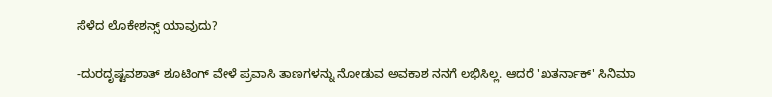ಸೆಳೆದ ಲೊಕೇಶನ್ಸ್ ಯಾವುದು?

-ದುರದೃಷ್ಟವಶಾತ್ ಶೂಟಿಂಗ್ ವೇಳೆ ಪ್ರವಾಸಿ ತಾಣಗಳನ್ನು ನೋಡುವ ಅವಕಾಶ ನನಗೆ ಲಭಿಸಿಲ್ಲ. ಆದರೆ 'ಖತರ್ನಾಕ್' ಸಿನಿಮಾ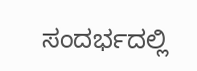ಸಂದರ್ಭದಲ್ಲಿ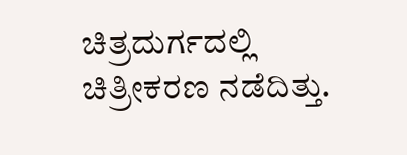ಚಿತ್ರದುರ್ಗದಲ್ಲಿ ಚಿತ್ರೀಕರಣ ನಡೆದಿತ್ತು.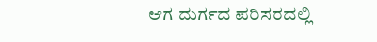ಆಗ ದುರ್ಗದ ಪರಿಸರದಲ್ಲಿ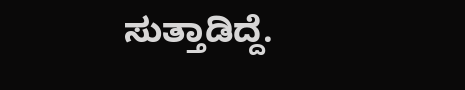ಸುತ್ತಾಡಿದ್ದೆ.